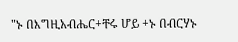"ኑ በእግዚአብሔር+ቸሩ ሆይ +ኑ በብርሃኑ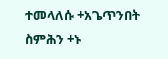ተመላለሱ +አጌጥንበት ስምሕን +ኑ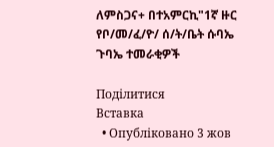ለምስጋና+ በተአምርኪ"1ኛ ዙር የቦ/መ/ፈ/ዮ/ ሰ/ት/ቤት ሱባኤ ጉባኤ ተመራቂዎች

Поділитися
Вставка
  • Опубліковано 3 жов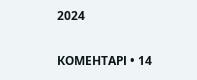2024

КОМЕНТАРІ • 14